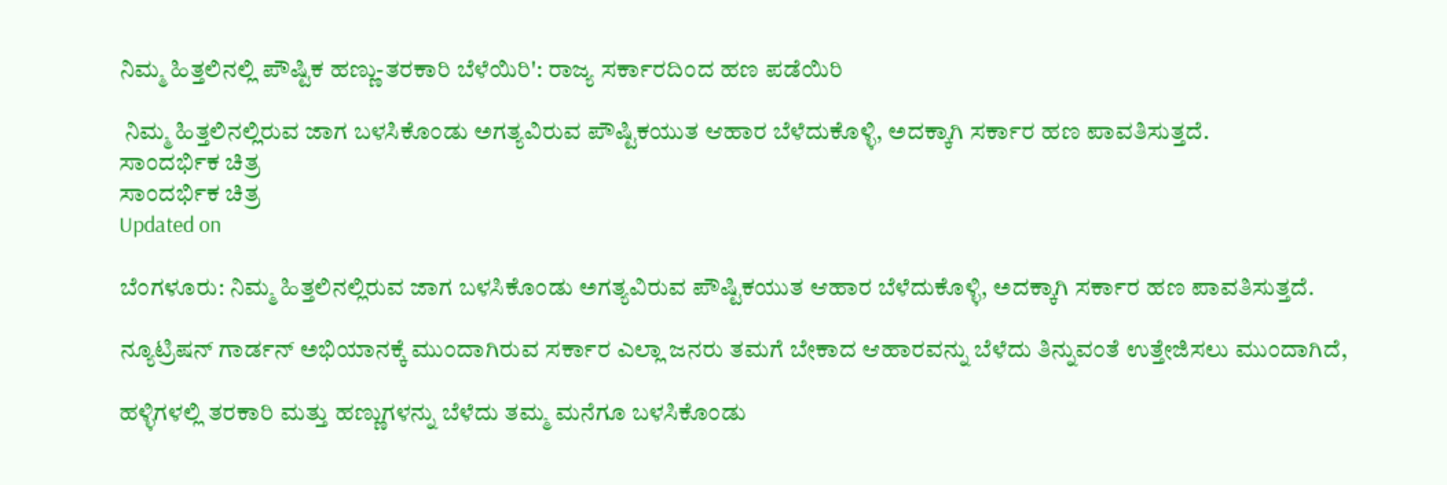ನಿಮ್ಮ ಹಿತ್ತಲಿನಲ್ಲಿ ಪೌಷ್ಟಿಕ ಹಣ್ಣು-ತರಕಾರಿ ಬೆಳೆಯಿರಿ': ರಾಜ್ಯ ಸರ್ಕಾರದಿಂದ ಹಣ ಪಡೆಯಿರಿ

 ನಿಮ್ಮ ಹಿತ್ತಲಿನಲ್ಲಿರುವ ಜಾಗ ಬಳಸಿಕೊಂಡು ಅಗತ್ಯವಿರುವ ಪೌಷ್ಟಿಕಯುತ ಆಹಾರ ಬೆಳೆದುಕೊಳ್ಳಿ, ಅದಕ್ಕಾಗಿ ಸರ್ಕಾರ ಹಣ ಪಾವತಿಸುತ್ತದೆ.
ಸಾಂದರ್ಭಿಕ ಚಿತ್ರ
ಸಾಂದರ್ಭಿಕ ಚಿತ್ರ
Updated on

ಬೆಂಗಳೂರು: ನಿಮ್ಮ ಹಿತ್ತಲಿನಲ್ಲಿರುವ ಜಾಗ ಬಳಸಿಕೊಂಡು ಅಗತ್ಯವಿರುವ ಪೌಷ್ಟಿಕಯುತ ಆಹಾರ ಬೆಳೆದುಕೊಳ್ಳಿ, ಅದಕ್ಕಾಗಿ ಸರ್ಕಾರ ಹಣ ಪಾವತಿಸುತ್ತದೆ.

ನ್ಯೂಟ್ರಿಷನ್ ಗಾರ್ಡನ್ ಅಭಿಯಾನಕ್ಕೆ ಮುಂದಾಗಿರುವ ಸರ್ಕಾರ ಎಲ್ಲಾ ಜನರು ತಮಗೆ ಬೇಕಾದ ಆಹಾರವನ್ನು ಬೆಳೆದು ತಿನ್ನುವಂತೆ ಉತ್ತೇಜಿಸಲು ಮುಂದಾಗಿದೆ,

ಹಳ್ಳಿಗಳಲ್ಲಿ ತರಕಾರಿ ಮತ್ತು ಹಣ್ಣುಗಳನ್ನು ಬೆಳೆದು ತಮ್ಮ ಮನೆಗೂ ಬಳಸಿಕೊಂಡು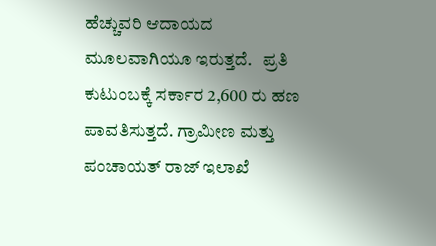ಹೆಚ್ಚುವರಿ ಆದಾಯದ ಮೂಲವಾಗಿಯೂ ಇರುತ್ತದೆ.   ಪ್ರತಿ ಕುಟುಂಬಕ್ಕೆ ಸರ್ಕಾರ 2,600 ರು ಹಣ ಪಾವತಿಸುತ್ತದೆ. ಗ್ರಾಮೀಣ ಮತ್ತು ಪಂಚಾಯತ್ ರಾಜ್ ಇಲಾಖೆ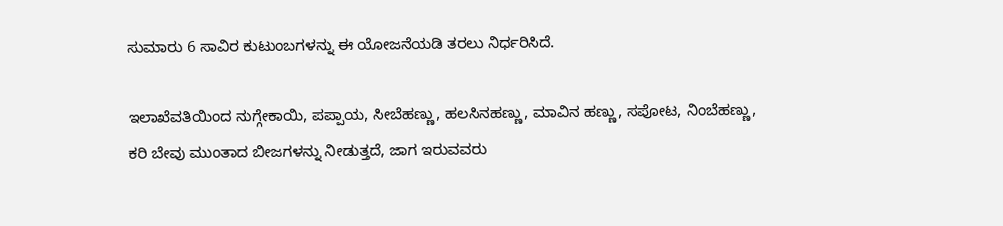ಸುಮಾರು 6 ಸಾವಿರ ಕುಟುಂಬಗಳನ್ನು ಈ ಯೋಜನೆಯಡಿ ತರಲು ನಿರ್ಧರಿಸಿದೆ.

ಇಲಾಖೆವತಿಯಿಂದ ನುಗ್ಗೇಕಾಯಿ, ಪಪ್ಪಾಯ, ಸೀಬೆಹಣ್ಣು, ಹಲಸಿನಹಣ್ಣು, ಮಾವಿನ ಹಣ್ಣು, ಸಪೋಟ, ನಿಂಬೆಹಣ್ಣು, ಕರಿ ಬೇವು ಮುಂತಾದ ಬೀಜಗಳನ್ನು ನೀಡುತ್ತದೆ, ಜಾಗ ಇರುವವರು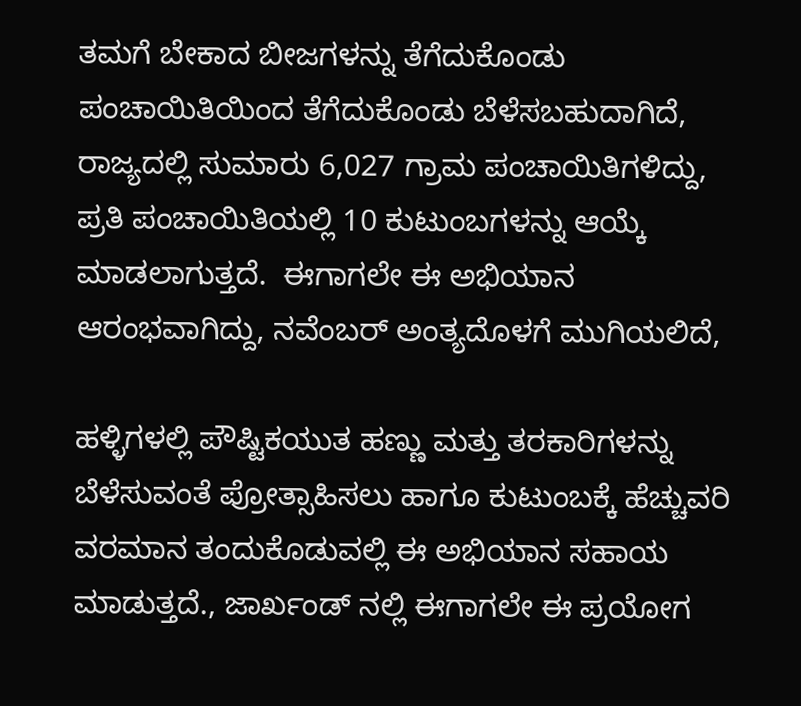ತಮಗೆ ಬೇಕಾದ ಬೀಜಗಳನ್ನು ತೆಗೆದುಕೊಂಡು ಪಂಚಾಯಿತಿಯಿಂದ ತೆಗೆದುಕೊಂಡು ಬೆಳೆಸಬಹುದಾಗಿದೆ, ರಾಜ್ಯದಲ್ಲಿ ಸುಮಾರು 6,027 ಗ್ರಾಮ ಪಂಚಾಯಿತಿಗಳಿದ್ದು, ಪ್ರತಿ ಪಂಚಾಯಿತಿಯಲ್ಲಿ 10 ಕುಟುಂಬಗಳನ್ನು ಆಯ್ಕೆ ಮಾಡಲಾಗುತ್ತದೆ.  ಈಗಾಗಲೇ ಈ ಅಭಿಯಾನ ಆರಂಭವಾಗಿದ್ದು, ನವೆಂಬರ್ ಅಂತ್ಯದೊಳಗೆ ಮುಗಿಯಲಿದೆ,

ಹಳ್ಳಿಗಳಲ್ಲಿ ಪೌಷ್ಟಿಕಯುತ ಹಣ್ಣು ಮತ್ತು ತರಕಾರಿಗಳನ್ನು ಬೆಳೆಸುವಂತೆ ಪ್ರೋತ್ಸಾಹಿಸಲು ಹಾಗೂ ಕುಟುಂಬಕ್ಕೆ ಹೆಚ್ಚುವರಿ ವರಮಾನ ತಂದುಕೊಡುವಲ್ಲಿ ಈ ಅಭಿಯಾನ ಸಹಾಯ ಮಾಡುತ್ತದೆ., ಜಾರ್ಖಂಡ್ ನಲ್ಲಿ ಈಗಾಗಲೇ ಈ ಪ್ರಯೋಗ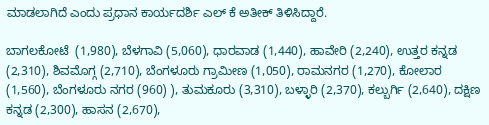ಮಾಡಲಾಗಿದೆ ಎಂದು ಪ್ರಧಾನ ಕಾರ್ಯದರ್ಶಿ ಎಲ್ ಕೆ ಅತೀಕ್ ತಿಳಿಸಿದ್ದಾರೆ.

ಬಾಗಲಕೋಟೆ  (1,980), ಬೆಳಗಾವಿ (5,060), ಧಾರವಾಡ (1,440), ಹಾವೇರಿ (2,240), ಉತ್ತರ ಕನ್ನಡ (2,310), ಶಿವಮೊಗ್ಗ (2,710), ಬೆಂಗಳೂರು ಗ್ರಾಮೀಣ (1,050), ರಾಮನಗರ (1,270), ಕೋಲಾರ (1,560), ಬೆಂಗಳೂರು ನಗರ (960) ), ತುಮಕೂರು (3,310), ಬಳ್ಳಾರಿ (2,370), ಕಲ್ಬುರ್ಗಿ (2,640), ದಕ್ಷಿಣ ಕನ್ನಡ (2,300), ಹಾಸನ (2,670),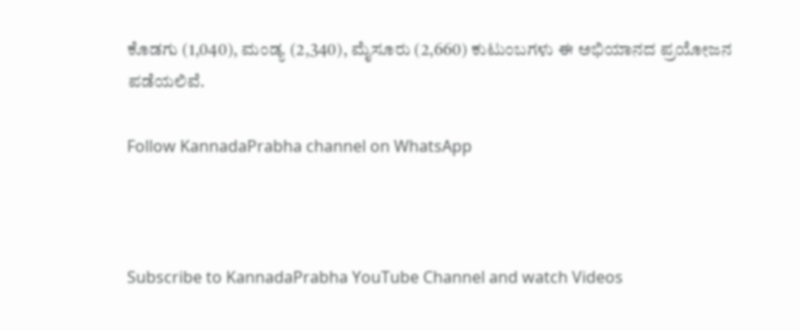ಕೊಡಗು (1,040), ಮಂಡ್ಯ (2,340), ಮೈಸೂರು (2,660) ಕುಟುಂಬಗಳು ಈ ಅಭಿಯಾನದ ಪ್ರಯೋಜನ ಪಡೆಯಲಿವೆ.

Follow KannadaPrabha channel on WhatsApp



Subscribe to KannadaPrabha YouTube Channel and watch Videos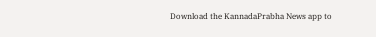Download the KannadaPrabha News app to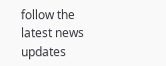follow the latest news updates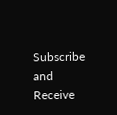Subscribe and Receive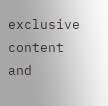exclusive content and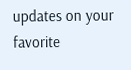updates on your favorite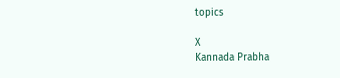topics

X
Kannada Prabha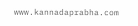www.kannadaprabha.com